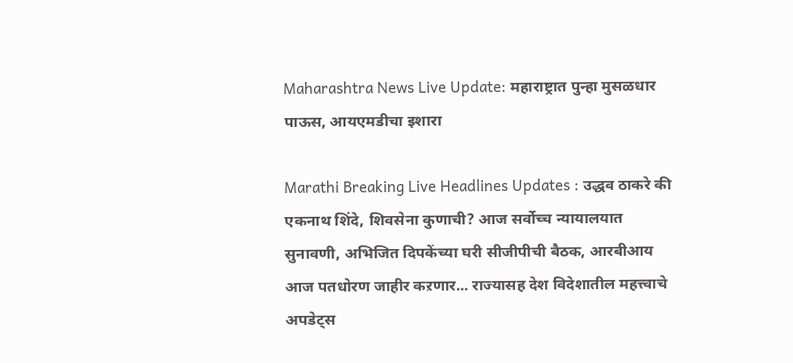Maharashtra News Live Update: महाराष्ट्रात पुन्हा मुसळधार पाऊस, आयएमडीचा इशारा

Marathi Breaking Live Headlines Updates : उद्धव ठाकरे की एकनाथ शिंदे, शिवसेना कुणाची? आज सर्वोच्च न्यायालयात सुनावणी, अभिजित दिपकेंच्या घरी सीजीपीची बैठक, आरबीआय आज पतधोरण जाहीर कऱणार... राज्यासह देश विदेशातील महत्त्वाचे अपडेट्स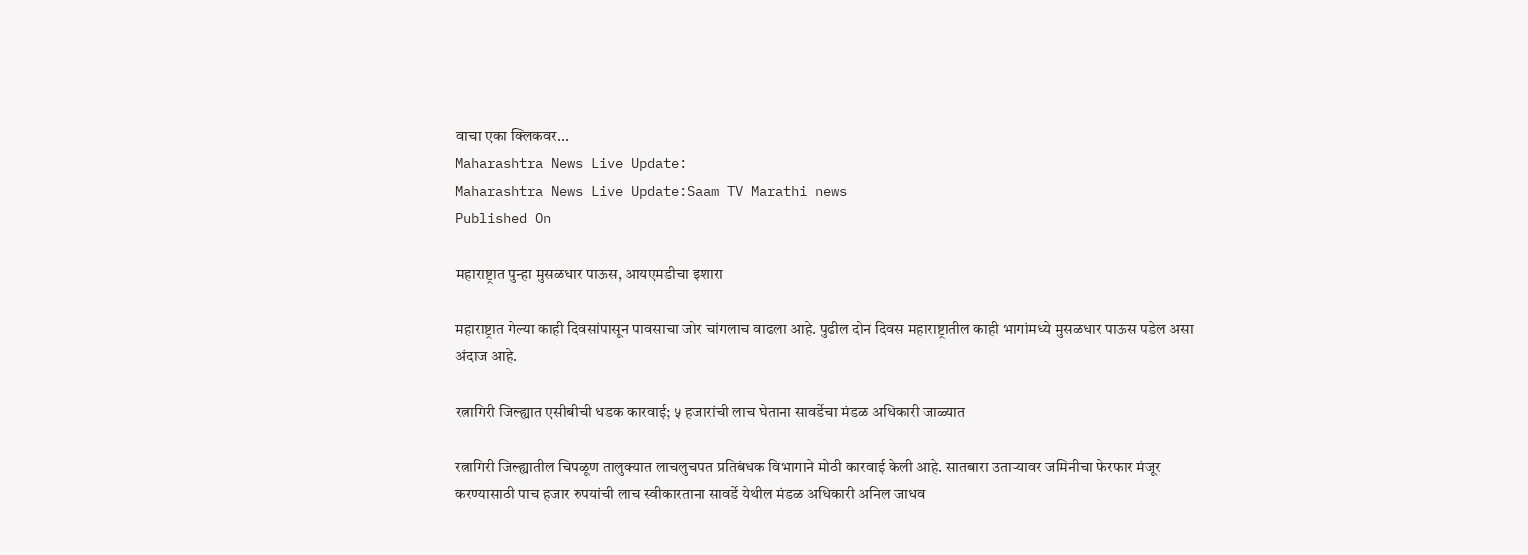वाचा एका क्लिकवर...
Maharashtra News Live Update:
Maharashtra News Live Update:Saam TV Marathi news
Published On

महाराष्ट्रात पुन्हा मुसळधार पाऊस, आयएमडीचा इशारा

महाराष्ट्रात गेल्या काही दिवसांपासून पावसाचा जोर चांगलाच वाढला आहे. पुढील दोन दिवस महाराष्ट्रातील काही भागांमध्ये मुसळधार पाऊस पडेल असा अंदाज आहे.

रत्नागिरी जिल्ह्यात एसीबीची धडक कारवाई; ५ हजारांची लाच घेताना सावर्डेचा मंडळ अधिकारी जाळ्यात

रत्नागिरी जिल्ह्यातील चिपळूण तालुक्यात लाचलुचपत प्रतिबंधक विभागाने मोठी कारवाई केली आहे. सातबारा उताऱ्यावर जमिनीचा फेरफार मंजूर करण्यासाठी पाच हजार रुपयांची लाच स्वीकारताना सावर्डे येथील मंडळ अधिकारी अनिल जाधव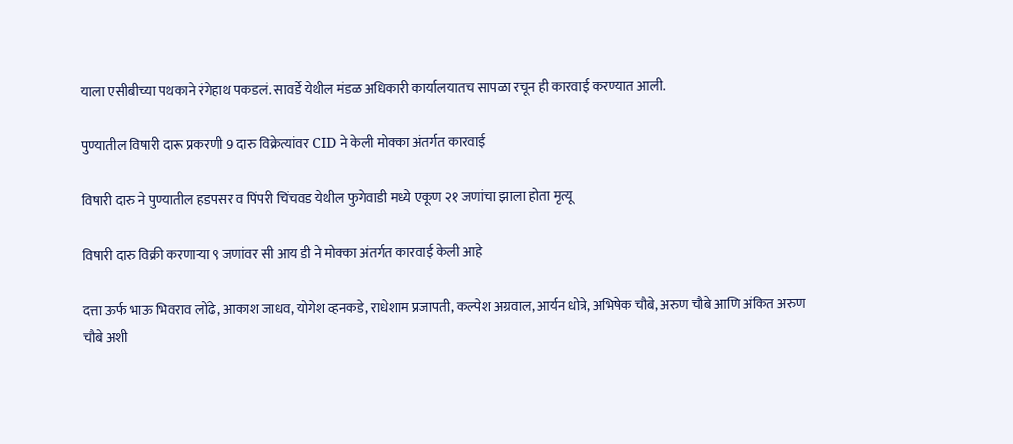याला एसीबीच्या पथकाने रंगेहाथ पकडलं. सावर्डे येथील मंडळ अधिकारी कार्यालयातच सापळा रचून ही कारवाई करण्यात आली.

पुण्यातील विषारी दारू प्रकरणी 9 दारु विक्रेत्यांवर CID ने केली मोक्का अंतर्गत कारवाई

विषारी दारु ने पुण्यातील हडपसर व पिंपरी चिंचवड येथील फुगेवाडी मध्ये एकूण २१ जणांचा झाला होता मृत्यू

विषारी दारु विक्री करणाऱ्या ९ जणांवर सी आय डी ने मोक्का अंतर्गत कारवाई केली आहे

दत्ता ऊर्फ भाऊ भिवराव लोंढे, आकाश जाधव, योगेश व्हनकडे, राधेशाम प्रजापती, कल्पेश अग्रवाल, आर्यन धोत्रे, अभिषेक चौबे, अरुण चौबे आणि अंकित अरुण चौबे अशी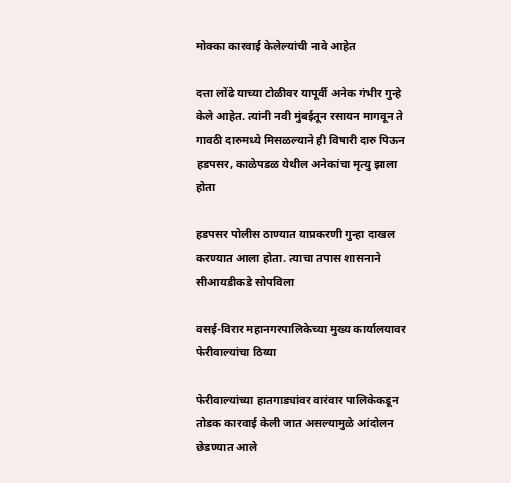मोक्का कारवाई केलेल्यांची नावे आहेत

दत्ता लोंढे याच्या टोळीवर यापूर्वी अनेक गंभीर गुन्हे केले आहेत. त्यांनी नवी मुंबईतून रसायन मागवून ते गावठी दारुमध्ये मिसळल्याने ही विषारी दारु पिऊन हडपसर, काळेपडळ येथील अनेकांचा मृत्यु झाला होता

हडपसर पोलीस ठाण्यात याप्रकरणी गुन्हा दाखल करण्यात आला होता. त्याचा तपास शासनाने सीआयडीकडे सोपविला

वसई-विरार महानगरपालिकेच्या मुख्य कार्यालयावर फेरीवाल्यांचा ठिय्या

फेरीवाल्यांच्या हातगाड्यांवर वारंवार पालिकेकडून तोडक कारवाई केली जात असल्यामुळे आंदोलन छेडण्यात आले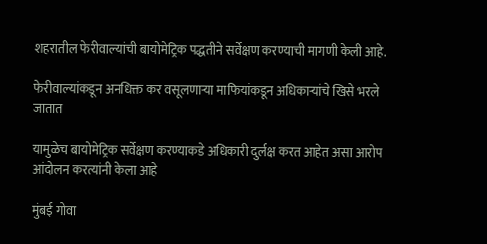शहरातील फेरीवाल्यांची बायोमेट्रिक पद्धतीने सर्वेक्षण करण्याची मागणी केली आहे.

फेरीवाल्यांकडून अनधिक्त कर वसूलणाऱ्या माफियांकडून अधिकाऱ्यांचे खिसे भरले जातात

यामुळेच बायोमेट्रिक सर्वेक्षण करण्याकडे अधिकारी दुर्लक्ष करत आहेत असा आरोप आंदोलन करत्यांनी केला आहे

मुंबई गोवा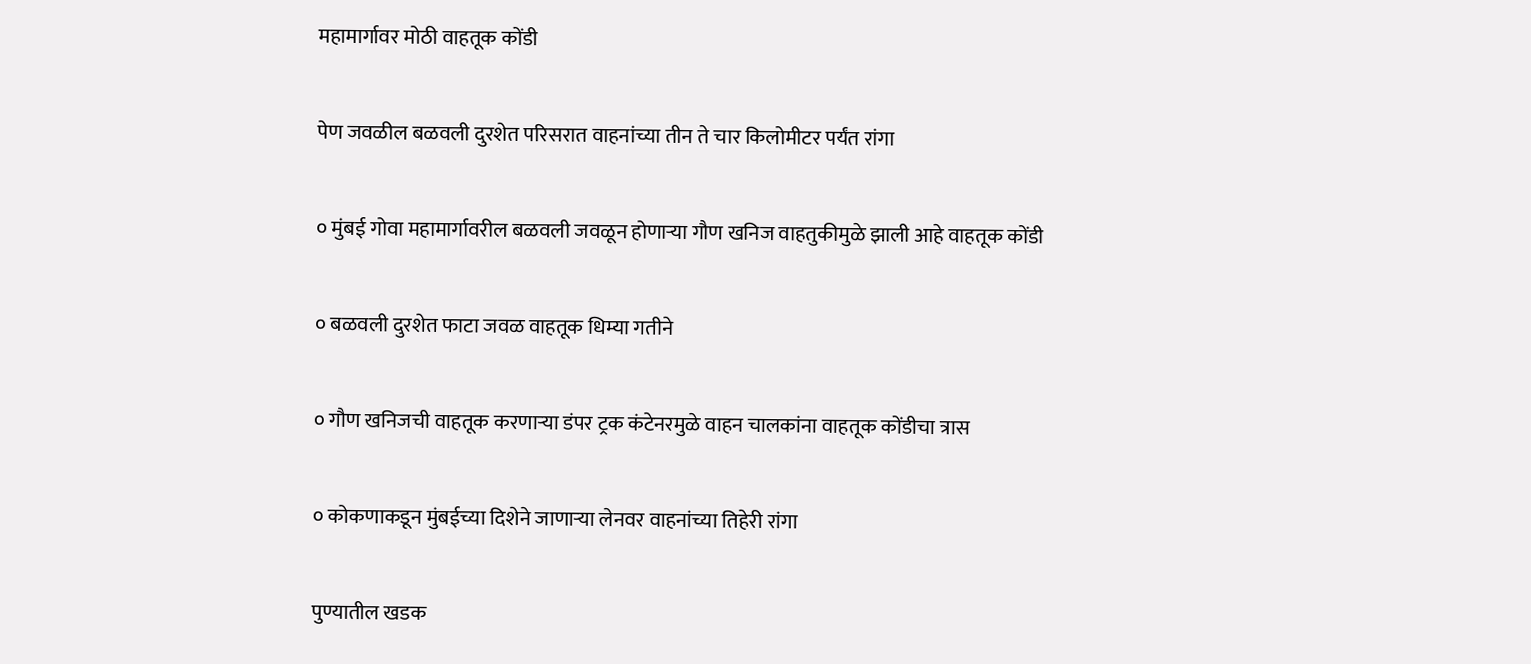महामार्गावर मोठी वाहतूक कोंडी

पेण जवळील बळवली दुरशेत परिसरात वाहनांच्या तीन ते चार किलोमीटर पर्यंत रांगा

० मुंबई गोवा महामार्गावरील बळवली जवळून होणाऱ्या गौण खनिज वाहतुकीमुळे झाली आहे वाहतूक कोंडी

० बळवली दुरशेत फाटा जवळ वाहतूक धिम्या गतीने

० गौण खनिजची वाहतूक करणाऱ्या डंपर ट्रक कंटेनरमुळे वाहन चालकांना वाहतूक कोंडीचा त्रास

० कोकणाकडून मुंबईच्या दिशेने जाणाऱ्या लेनवर वाहनांच्या तिहेरी रांगा

पुण्यातील खडक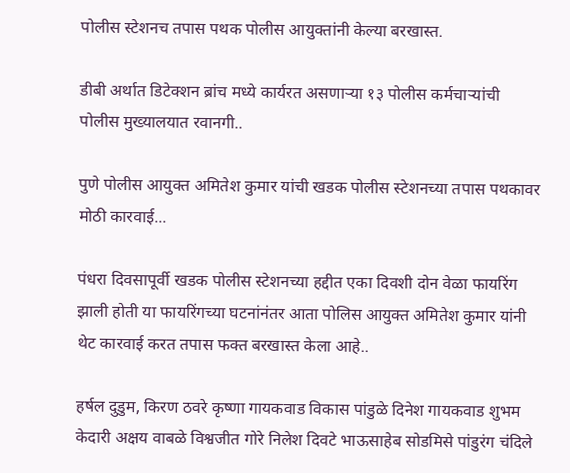पोलीस स्टेशनच तपास पथक पोलीस आयुक्तांनी केल्या बरखास्त.

डीबी अर्थात डिटेक्शन ब्रांच मध्ये कार्यरत असणाऱ्या १३ पोलीस कर्मचाऱ्यांची पोलीस मुख्यालयात रवानगी..

पुणे पोलीस आयुक्त अमितेश कुमार यांची खडक पोलीस स्टेशनच्या तपास पथकावर मोठी कारवाई...

पंधरा दिवसापूर्वी खडक पोलीस स्टेशनच्या हद्दीत एका दिवशी दोन वेळा फायरिंग झाली होती या फायरिंगच्या घटनांनंतर आता पोलिस आयुक्त अमितेश कुमार यांनी थेट कारवाई करत तपास फक्त बरखास्त केला आहे..

हर्षल दुडुम, किरण ठवरे कृष्णा गायकवाड विकास पांडुळे दिनेश गायकवाड शुभम केदारी अक्षय वाबळे विश्वजीत गोरे निलेश दिवटे भाऊसाहेब सोडमिसे पांडुरंग चंदिले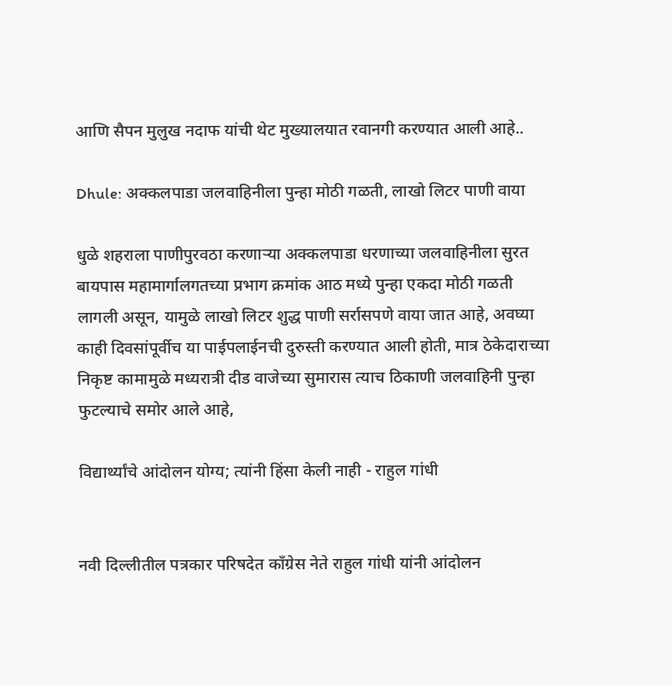आणि सैपन मुलुख नदाफ यांची थेट मुख्यालयात रवानगी करण्यात आली आहे..

Dhule: अक्कलपाडा जलवाहिनीला पुन्हा मोठी गळती, लाखो लिटर पाणी वाया

धुळे शहराला पाणीपुरवठा करणाऱ्या अक्कलपाडा धरणाच्या जलवाहिनीला सुरत बायपास महामार्गालगतच्या प्रभाग क्रमांक आठ मध्ये पुन्हा एकदा मोठी गळती लागली असून, यामुळे लाखो लिटर शुद्ध पाणी सर्रासपणे वाया जात आहे, अवघ्या काही दिवसांपूर्वीच या पाईपलाईनची दुरुस्ती करण्यात आली होती, मात्र ठेकेदाराच्या निकृष्ट कामामुळे मध्यरात्री दीड वाजेच्या सुमारास त्याच ठिकाणी जलवाहिनी पुन्हा फुटल्याचे समोर आले आहे,

विद्यार्थ्यांचे आंदोलन योग्य; त्यांनी हिंसा केली नाही - राहुल गांधी


नवी दिल्लीतील पत्रकार परिषदेत काँग्रेस नेते राहुल गांधी यांनी आंदोलन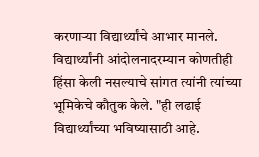करणाऱ्या विद्यार्थ्यांचे आभार मानले. विद्यार्थ्यांनी आंदोलनादरम्यान कोणतीही हिंसा केली नसल्याचे सांगत त्यांनी त्यांच्या भूमिकेचे कौतुक केले. "ही लढाई विद्यार्थ्यांच्या भविष्यासाठी आहे.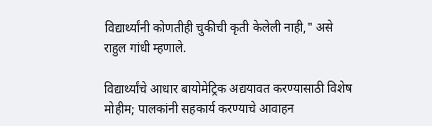विद्यार्थ्यांनी कोणतीही चुकीची कृती केलेली नाही," असे राहुल गांधी म्हणाले.

विद्यार्थ्यांचे आधार बायोमेट्रिक अद्ययावत करण्यासाठी विशेष मोहीम; पालकांनी सहकार्य करण्याचे आवाहन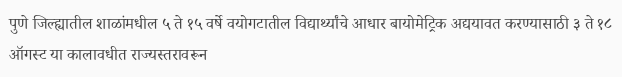पुणे जिल्ह्यातील शाळांमधील ५ ते १५ वर्षे वयोगटातील विद्यार्थ्यांचे आधार बायोमेट्रिक अद्ययावत करण्यासाठी ३ ते १८ ऑगस्ट या कालावधीत राज्यस्तरावरून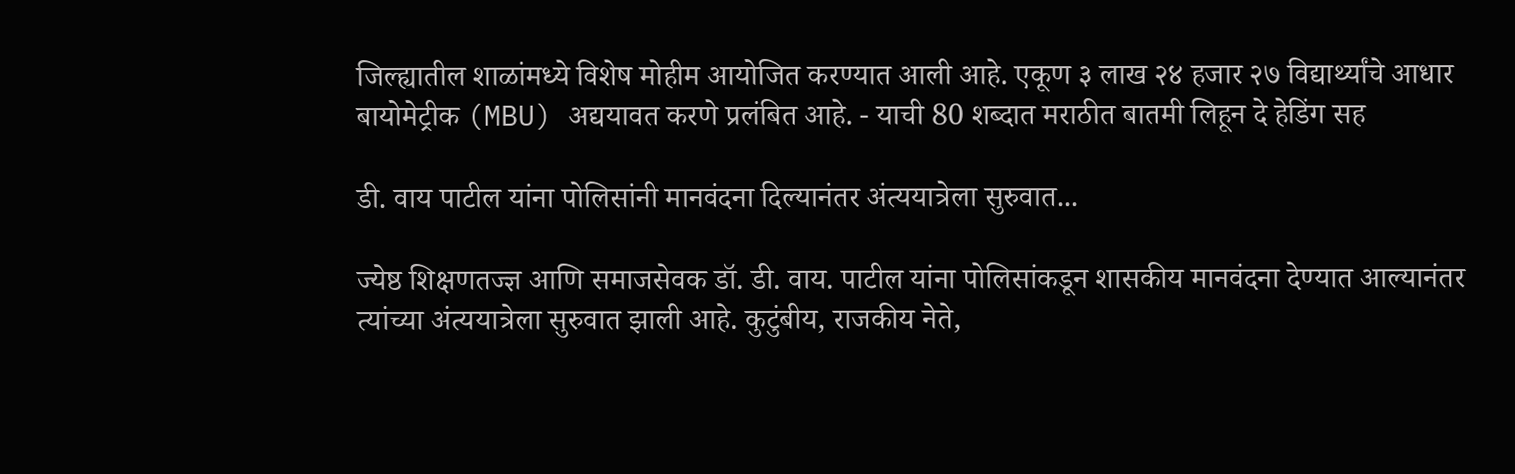जिल्ह्यातील शाळांमध्ये विशेष मोहीम आयोजित करण्यात आली आहे. एकूण ३ लाख २४ हजार २७ विद्यार्थ्यांचे आधार बायोमेट्रीक (MBU) अद्ययावत करणे प्रलंबित आहे. - याची 80 शब्दात मराठीत बातमी लिहून दे हेडिंग सह

डी. वाय पाटील यांना पोलिसांनी मानवंदना दिल्यानंतर अंत्ययात्रेला सुरुवात...

ज्येष्ठ शिक्षणतज्ज्ञ आणि समाजसेवक डॉ. डी. वाय. पाटील यांना पोलिसांकडून शासकीय मानवंदना देण्यात आल्यानंतर त्यांच्या अंत्ययात्रेला सुरुवात झाली आहे. कुटुंबीय, राजकीय नेते,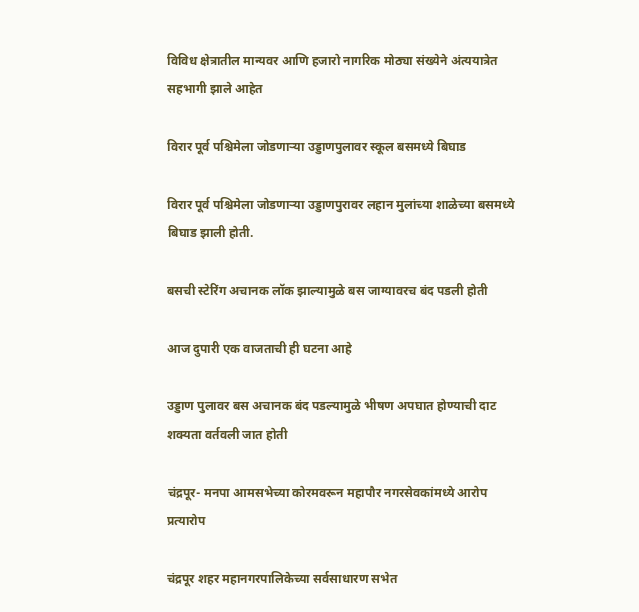विविध क्षेत्रातील मान्यवर आणि हजारो नागरिक मोठ्या संख्येने अंत्ययात्रेत सहभागी झाले आहेत

विरार पूर्व पश्चिमेला जोडणाऱ्या उड्डाणपुलावर स्कूल बसमध्ये बिघाड

विरार पूर्व पश्चिमेला जोडणाऱ्या उड्डाणपुरावर लहान मुलांच्या शाळेच्या बसमध्ये बिघाड झाली होती.

बसची स्टेरिंग अचानक लॉक झाल्यामुळे बस जाग्यावरच बंद पडली होती

आज दुपारी एक वाजताची ही घटना आहे

उड्डाण पुलावर बस अचानक बंद पडल्यामुळे भीषण अपघात होण्याची दाट शक्यता वर्तवली जात होती

चंद्रपूर- मनपा आमसभेच्या कोरमवरून महापौर नगरसेवकांमध्ये आरोप प्रत्यारोप

चंद्रपूर शहर महानगरपालिकेच्या सर्वसाधारण सभेत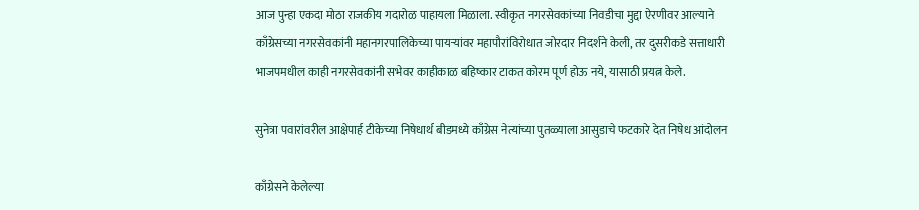आज पुन्हा एकदा मोठा राजकीय गदारोळ पाहायला मिळाला. स्वीकृत नगरसेवकांच्या निवडीचा मुद्दा ऐरणीवर आल्याने काँग्रेसच्या नगरसेवकांनी महानगरपालिकेच्या पायऱ्यांवर महापौरांविरोधात जोरदार निदर्शने केली, तर दुसरीकडे सत्ताधारी भाजपमधील काही नगरसेवकांनी सभेवर काहीकाळ बहिष्कार टाकत कोरम पूर्ण होऊ नये, यासाठी प्रयत्न केले.

सुनेत्रा पवारांवरील आक्षेपार्ह टीकेच्या निषेधार्थ बीडमध्ये काँग्रेस नेत्यांच्या पुतळ्याला आसुडाचे फटकारे देत निषेध आंदोलन

काँग्रेसने केलेल्या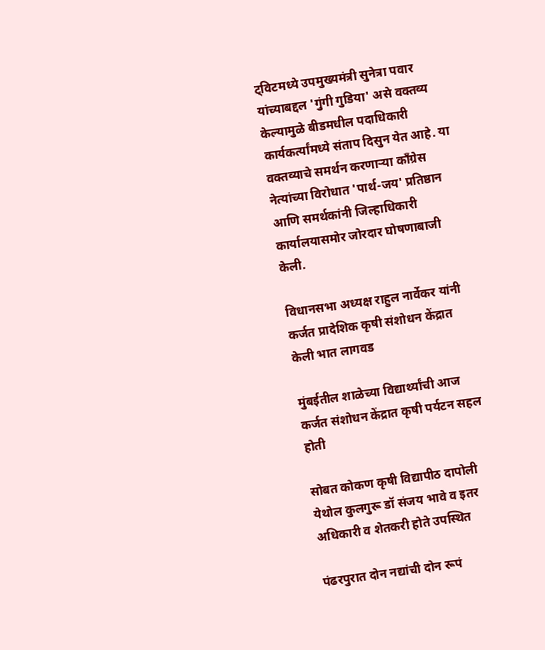ट्विटमध्ये उपमुख्यमंत्री सुनेत्रा पवार यांच्याबद्दल 'गुंगी गुडिया' असे वक्तव्य केल्यामुळे बीडमधील पदाधिकारी कार्यकर्त्यांमध्ये संताप दिसुन येत आहे. या वक्तव्याचे समर्थन करणाऱ्या काँग्रेस नेत्यांच्या विरोधात 'पार्थ-जय' प्रतिष्ठान आणि समर्थकांनी जिल्हाधिकारी कार्यालयासमोर जोरदार घोषणाबाजी केली.

विधानसभा अध्यक्ष राहुल नार्वेकर यांनी कर्जत प्रादेशिक कृषी संशोधन केंद्रात केली भात लागवड

मुंबईतील शाळेच्या विद्यार्थ्यांची आज कर्जत संशोधन केंद्रात कृषी पर्यटन सहल होती

सोबत कोकण कृषी विद्यापीठ दापोली येथोल कुलगुरू डॉ संजय भावे व इतर अधिकारी व शेतकरी होते उपस्थित

पंढरपुरात दोन नद्यांची दोन रूपं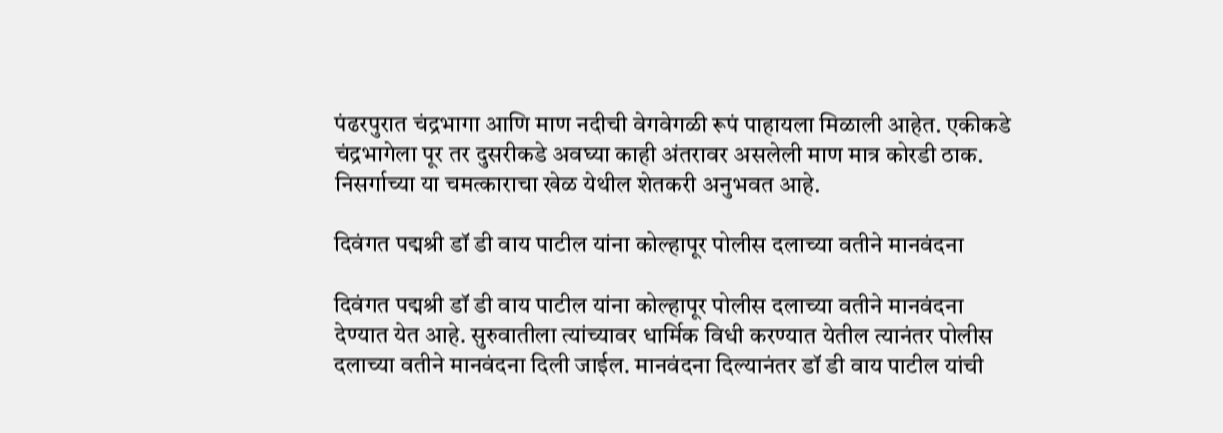पंढरपुरात चंद्रभागा आणि माण नदीची वेगवेगळी रूपं पाहायला मिळाली आहेत. एकीकडे चंद्रभागेला पूर तर दुसरीकडे अवघ्या काही अंतरावर असलेली माण मात्र कोरडी ठाक. निसर्गाच्या या चमत्काराचा खेळ येथील शेतकरी अनुभवत आहे.

दिवंगत पद्मश्री डॉ डी वाय पाटील यांना कोल्हापूर पोलीस दलाच्या वतीने मानवंदना

दिवंगत पद्मश्री डॉ डी वाय पाटील यांना कोल्हापूर पोलीस दलाच्या वतीने मानवंदना देण्यात येत आहे. सुरुवातीला त्यांच्यावर धार्मिक विधी करण्यात येतील त्यानंतर पोलीस दलाच्या वतीने मानवंदना दिली जाईल. मानवंदना दिल्यानंतर डॉ डी वाय पाटील यांची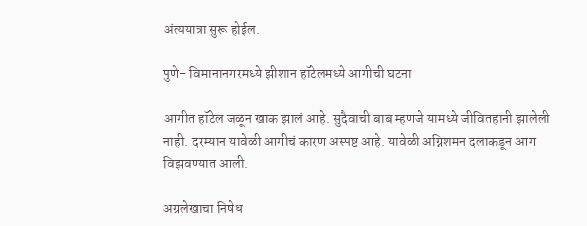अंत्ययात्रा सुरू होईल.

पुणे- विमानानगरमध्ये झीशान हॉटेलमध्ये आगीची घटना

आगीत हॉटेल जळून खाक झालं आहे. सुदैवाची बाब म्हणजे यामध्ये जीवितहानी झालेली नाही. दरम्यान यावेळी आगीचं कारण अस्पष्ट आहे. यावेळी अग्निशमन दलाकडून आग विझवण्यात आली.

अग्रलेखाचा निषेध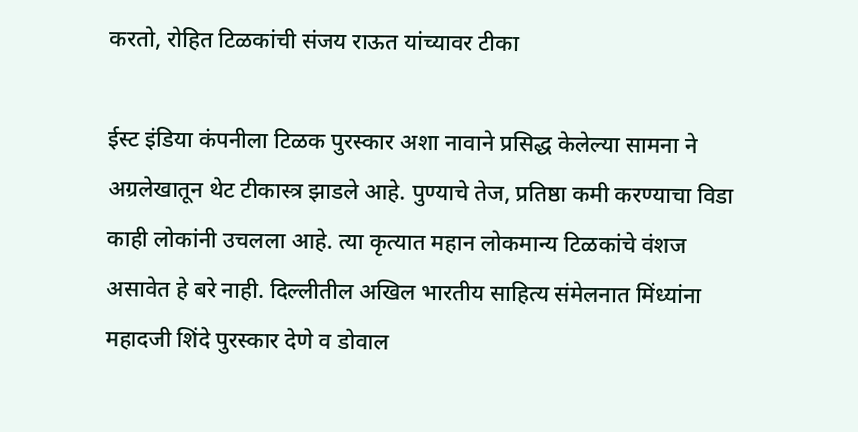करतो, रोहित टिळकांची संजय राऊत यांच्यावर टीका

ईस्ट इंडिया कंपनीला टिळक पुरस्कार अशा नावाने प्रसिद्ध केलेल्या सामना ने अग्रलेखातून थेट टीकास्त्र झाडले आहे. पुण्याचे तेज, प्रतिष्ठा कमी करण्याचा विडा काही लोकांनी उचलला आहे. त्या कृत्यात महान लोकमान्य टिळकांचे वंशज असावेत हे बरे नाही. दिल्लीतील अखिल भारतीय साहित्य संमेलनात मिंध्यांना महादजी शिंदे पुरस्कार देणे व डोवाल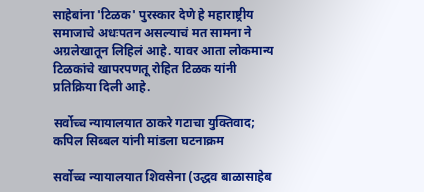साहेबांना 'टिळक' पुरस्कार देणे हे महाराष्ट्रीय समाजाचे अधःपतन असल्याचं मत सामना ने अग्रलेखातून लिहिलं आहे. यावर आता लोकमान्य टिळकांचे खापरपणतू रोहित टिळक यांनी प्रतिक्रिया दिली आहे.

सर्वोच्च न्यायालयात ठाकरे गटाचा युक्तिवाद; कपिल सिब्बल यांनी मांडला घटनाक्रम

सर्वोच्च न्यायालयात शिवसेना (उद्धव बाळासाहेब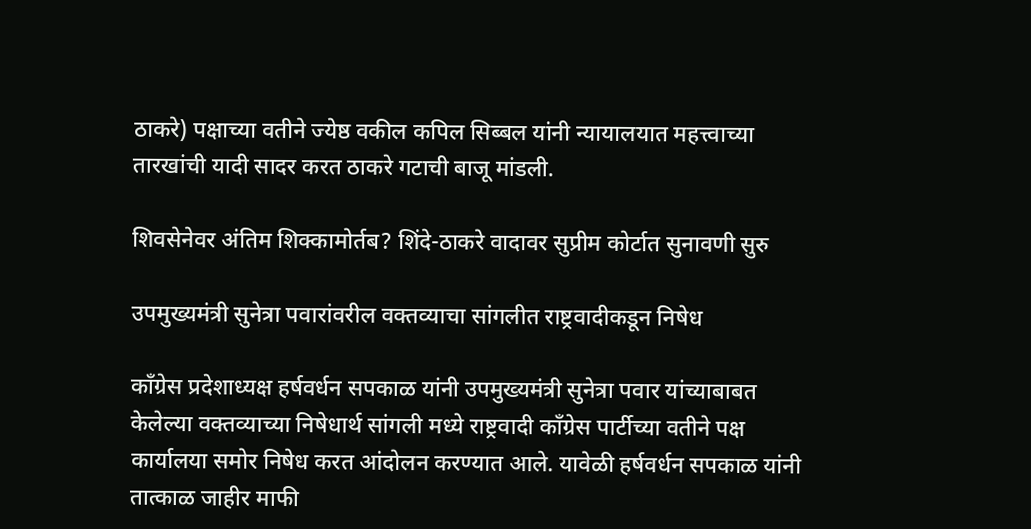ठाकरे) पक्षाच्या वतीने ज्येष्ठ वकील कपिल सिब्बल यांनी न्यायालयात महत्त्वाच्या तारखांची यादी सादर करत ठाकरे गटाची बाजू मांडली.

शिवसेनेवर अंतिम शिक्कामोर्तब? शिंदे-ठाकरे वादावर सुप्रीम कोर्टात सुनावणी सुरु

उपमुख्यमंत्री सुनेत्रा पवारांवरील वक्तव्याचा सांगलीत राष्ट्रवादीकडून निषेध

काँग्रेस प्रदेशाध्यक्ष हर्षवर्धन सपकाळ यांनी उपमुख्यमंत्री सुनेत्रा पवार यांच्याबाबत केलेल्या वक्तव्याच्या निषेधार्थ सांगली मध्ये राष्ट्रवादी काँग्रेस पार्टीच्या वतीने पक्ष कार्यालया समोर निषेध करत आंदोलन करण्यात आले. यावेळी हर्षवर्धन सपकाळ यांनी तात्काळ जाहीर माफी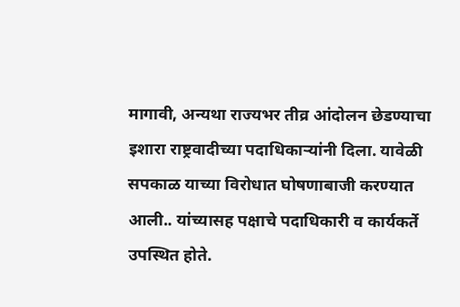मागावी, अन्यथा राज्यभर तीव्र आंदोलन छेडण्याचा इशारा राष्ट्रवादीच्या पदाधिकाऱ्यांनी दिला. यावेळी सपकाळ याच्या विरोधात घोषणाबाजी करण्यात आली.. यांच्यासह पक्षाचे पदाधिकारी व कार्यकर्ते उपस्थित होते.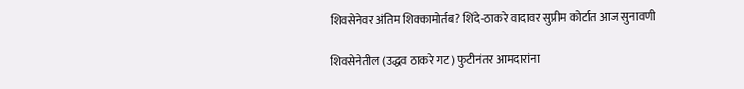शिवसेनेवर अंतिम शिक्कामोर्तब? शिंदे-ठाकरे वादावर सुप्रीम कोर्टात आज सुनावणी

शिवसेनेतील (उद्धव ठाकरे गट) फुटीनंतर आमदारांना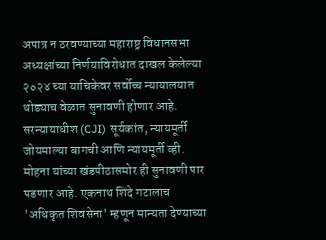अपात्र न ठरवण्याच्या महाराष्ट्र विधानसभा अध्यक्षांच्या निर्णयाविरोधात दाखल केलेल्या २०२४ च्या याचिकेवर सर्वोच्च न्यायालयात थोड्याच वेळात सुनावणी होणार आहे. सरन्यायाधीश (CJI) सूर्यकांत, न्यायमूर्ती जोयमाल्या बागची आणि न्यायमूर्ती व्ही. मोहना यांच्या खंडपीठासमोर ही सुनावणी पार पडणार आहे. एकनाथ शिंदे गटालाच 'अधिकृत शिवसेना' म्हणून मान्यता देण्याच्या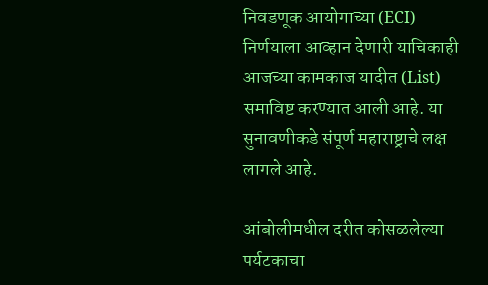निवडणूक आयोगाच्या (ECI) निर्णयाला आव्हान देणारी याचिकाही आजच्या कामकाज यादीत (List) समाविष्ट करण्यात आली आहे. या सुनावणीकडे संपूर्ण महाराष्ट्राचे लक्ष लागले आहे.

आंबोलीमधील दरीत कोसळलेल्या पर्यटकाचा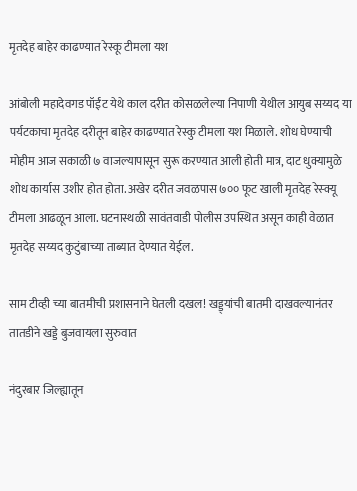मृतदेह बाहेर काढण्यात रेस्कू टीमला यश

आंबोली महादेवगड पॉईंट येथे काल दरीत कोसळलेल्या निपाणी येथील आयुब सय्यद या पर्यटकाचा मृतदेह दरीतून बाहेर काढण्यात रेस्कु टीमला यश मिळाले. शोध घेण्याची मोहीम आज सकाळी ७ वाजल्यापासून सुरू करण्यात आली होती मात्र, दाट धुक्यामुळे शोध कार्यास उशीर होत होता. अखेर दरीत जवळपास ७०० फूट खाली मृतदेह रेस्क्यू टीमला आढळून आला. घटनास्थळी सावंतवाडी पोलीस उपस्थित असून काही वेळात मृतदेह सय्यद कुटुंबाच्या ताब्यात देण्यात येईल.

साम टीव्ही च्या बातमीची प्रशासनाने घेतली दखल! खड्ड्यांची बातमी दाखवल्यानंतर तातडीने खड्डे बुजवायला सुरुवात

नंदुरबार जिल्ह्यातून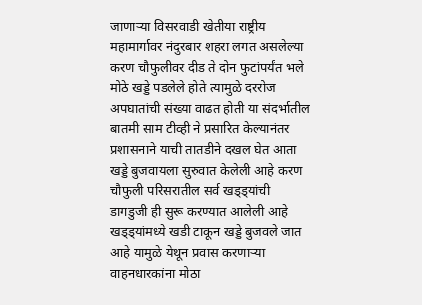जाणाऱ्या विसरवाडी खेतीया राष्ट्रीय महामार्गावर नंदुरबार शहरा लगत असलेल्या करण चौफुलीवर दीड ते दोन फुटांपर्यंत भले मोठे खड्डे पडलेले होते त्यामुळे दररोज अपघातांची संख्या वाढत होती या संदर्भातील बातमी साम टीव्ही ने प्रसारित केल्यानंतर प्रशासनाने याची तातडीने दखल घेत आता खड्डे बुजवायला सुरुवात केलेली आहे करण चौफुली परिसरातील सर्व खड्ड्यांची डागडुजी ही सुरू करण्यात आलेली आहे खड्ड्यांमध्ये खडी टाकून खड्डे बुजवले जात आहे यामुळे येथून प्रवास करणाऱ्या वाहनधारकांना मोठा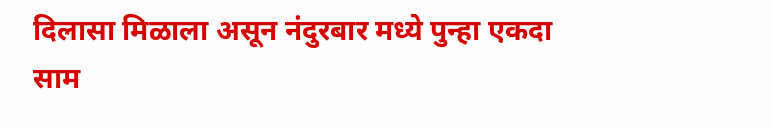दिलासा मिळाला असून नंदुरबार मध्ये पुन्हा एकदा साम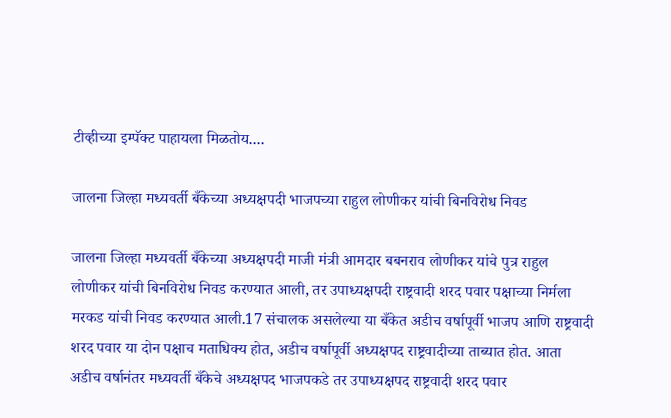टीव्हीच्या इम्पॅक्ट पाहायला मिळतोय....

जालना जिल्हा मध्यवर्ती बँकेच्या अध्यक्षपदी भाजपच्या राहुल लोणीकर यांची बिनविरोध निवड

जालना जिल्हा मध्यवर्ती बँकेच्या अध्यक्षपदी माजी मंत्री आमदार बबनराव लोणीकर यांचे पुत्र राहुल लोणीकर यांची बिनविरोध निवड करण्यात आली, तर उपाध्यक्षपदी राष्ट्रवादी शरद पवार पक्षाच्या निर्मला मरकड यांची निवड करण्यात आली.17 संचालक असलेल्या या बँकेत अडीच वर्षापूर्वी भाजप आणि राष्ट्रवादी शरद पवार या दोन पक्षाच मताधिक्य होत, अडीच वर्षापूर्वी अध्यक्षपद राष्ट्रवादीच्या ताब्यात होत. आता अडीच वर्षानंतर मध्यवर्ती बँकेचे अध्यक्षपद भाजपकडे तर उपाध्यक्षपद राष्ट्रवादी शरद पवार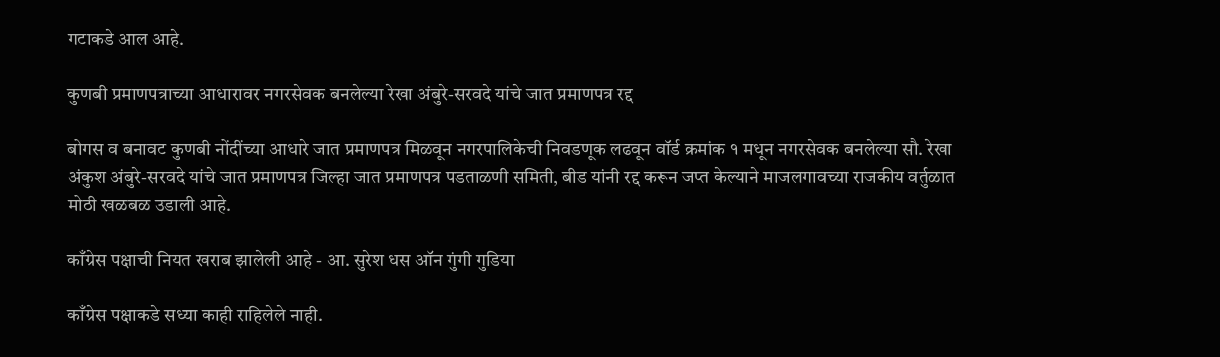गटाकडे आल आहे.

कुणबी प्रमाणपत्राच्या आधारावर नगरसेवक बनलेल्या रेखा अंबुरे-सरवदे यांचे जात प्रमाणपत्र रद्द

बोगस व बनावट कुणबी नोंदींच्या आधारे जात प्रमाणपत्र मिळवून नगरपालिकेची निवडणूक लढवून वॉर्ड क्रमांक १ मधून नगरसेवक बनलेल्या सौ. रेखा अंकुश अंबुरे-सरवदे यांचे जात प्रमाणपत्र जिल्हा जात प्रमाणपत्र पडताळणी समिती, बीड यांनी रद्द करून जप्त केल्याने माजलगावच्या राजकीय वर्तुळात मोठी खळबळ उडाली आहे.

काँग्रेस पक्षाची नियत खराब झालेली आहे - आ. सुरेश धस ऑन गुंगी गुडिया

काँग्रेस पक्षाकडे सध्या काही राहिलेले नाही.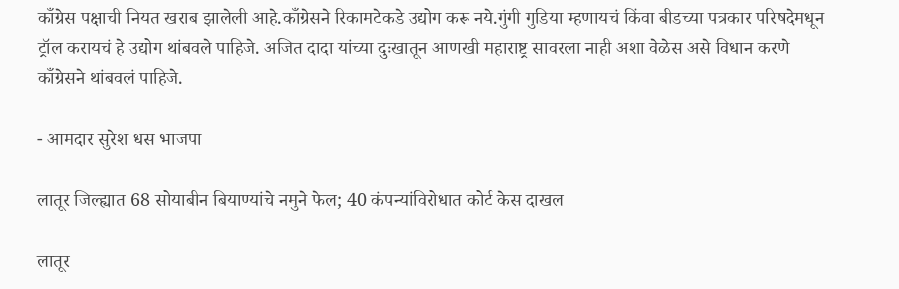काँग्रेस पक्षाची नियत खराब झालेली आहे.काँग्रेसने रिकामटेकडे उद्योग करू नये.गुंगी गुडिया म्हणायचं किंवा बीडच्या पत्रकार परिषदेमधून ट्रॉल करायचं हे उद्योग थांबवले पाहिजे. अजित दादा यांच्या दुःखातून आणखी महाराष्ट्र सावरला नाही अशा वेळेस असे विधान करणे काँग्रेसने थांबवलं पाहिजे.

- आमदार सुरेश धस भाजपा

लातूर जिल्ह्यात 68 सोयाबीन बियाण्यांचे नमुने फेल; 40 कंपन्यांविरोधात कोर्ट केस दाखल

लातूर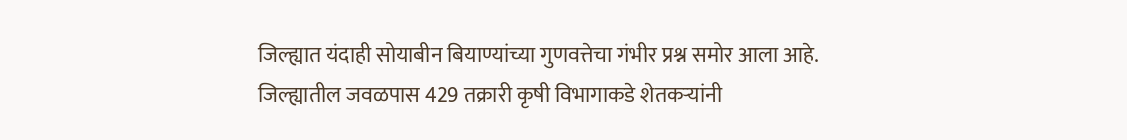जिल्ह्यात यंदाही सोयाबीन बियाण्यांच्या गुणवत्तेचा गंभीर प्रश्न समोर आला आहे. जिल्ह्यातील जवळपास 429 तक्रारी कृषी विभागाकडे शेतकऱ्यांनी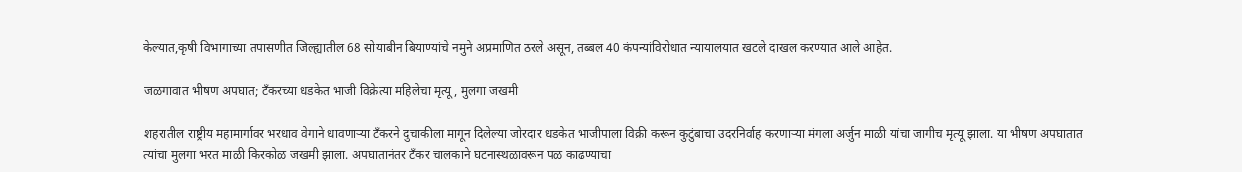केल्यात,कृषी विभागाच्या तपासणीत जिल्ह्यातील 68 सोयाबीन बियाण्यांचे नमुने अप्रमाणित ठरले असून, तब्बल 40 कंपन्यांविरोधात न्यायालयात खटले दाखल करण्यात आले आहेत.

जळगावात भीषण अपघात; टँकरच्या धडकेत भाजी विक्रेत्या महिलेचा मृत्यू, मुलगा जखमी

शहरातील राष्ट्रीय महामार्गावर भरधाव वेगाने धावणाऱ्या टँकरने दुचाकीला मागून दिलेल्या जोरदार धडकेत भाजीपाला विक्री करून कुटुंबाचा उदरनिर्वाह करणाऱ्या मंगला अर्जुन माळी यांचा जागीच मृत्यू झाला. या भीषण अपघातात त्यांचा मुलगा भरत माळी किरकोळ जखमी झाला. अपघातानंतर टँकर चालकाने घटनास्थळावरून पळ काढण्याचा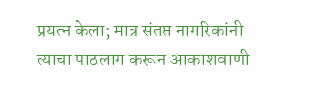प्रयत्न केला; मात्र संतप्त नागरिकांनी त्याचा पाठलाग करून आकाशवाणी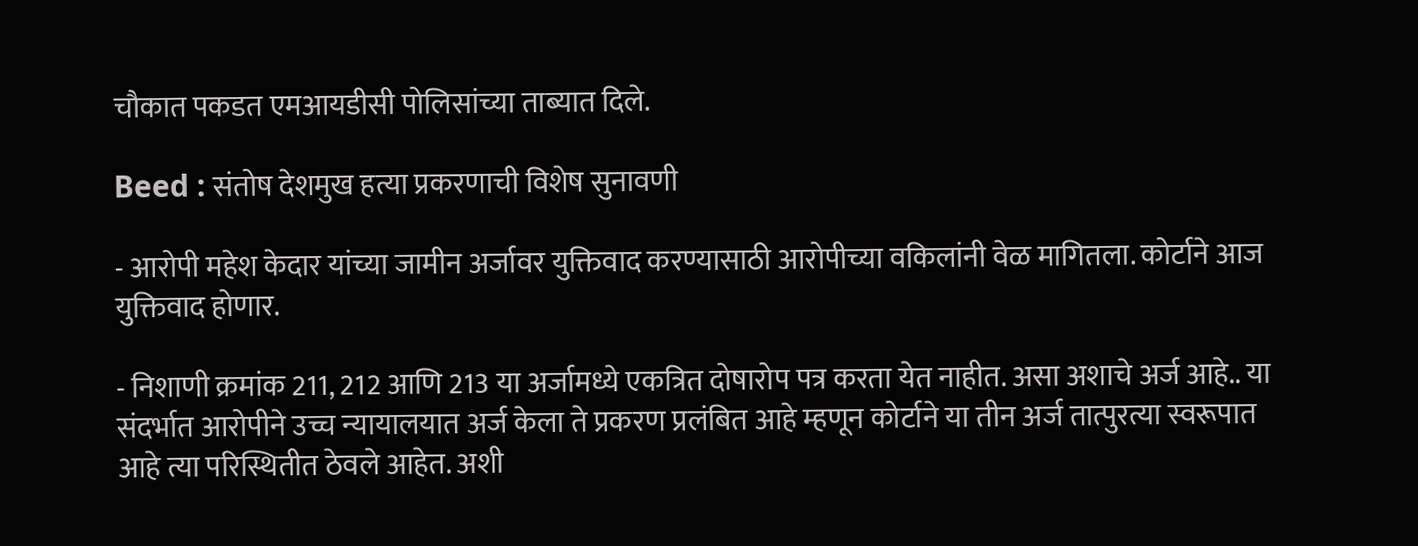चौकात पकडत एमआयडीसी पोलिसांच्या ताब्यात दिले.

Beed : संतोष देशमुख हत्या प्रकरणाची विशेष सुनावणी

- आरोपी महेश केदार यांच्या जामीन अर्जावर युक्तिवाद करण्यासाठी आरोपीच्या वकिलांनी वेळ मागितला. कोर्टाने आज युक्तिवाद होणार.

- निशाणी क्रमांक 211, 212 आणि 213 या अर्जामध्ये एकत्रित दोषारोप पत्र करता येत नाहीत. असा अशाचे अर्ज आहे.. या संदर्भात आरोपीने उच्च न्यायालयात अर्ज केला ते प्रकरण प्रलंबित आहे म्हणून कोर्टाने या तीन अर्ज तात्पुरत्या स्वरूपात आहे त्या परिस्थितीत ठेवले आहेत. अशी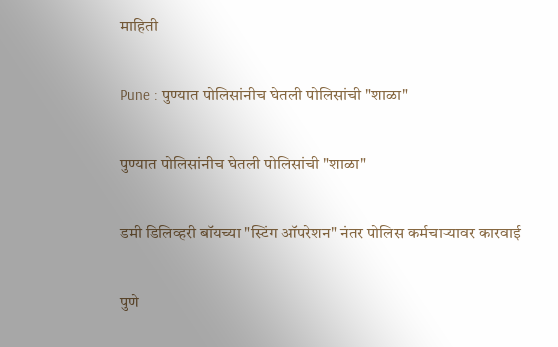माहिती

Pune : पुण्यात पोलिसांनीच घेतली पोलिसांची "शाळा"

पुण्यात पोलिसांनीच घेतली पोलिसांची "शाळा"

डमी डिलिव्हरी बॉयच्या "स्टिंग ऑपरेशन" नंतर पोलिस कर्मचाऱ्यावर कारवाई

पुणे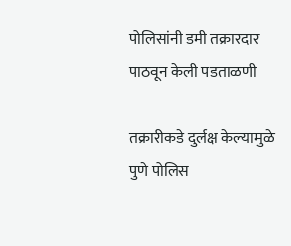पोलिसांनी डमी तक्रारदार पाठवून केली पडताळणी

तक्रारीकडे दुर्लक्ष केल्यामुळे पुणे पोलिस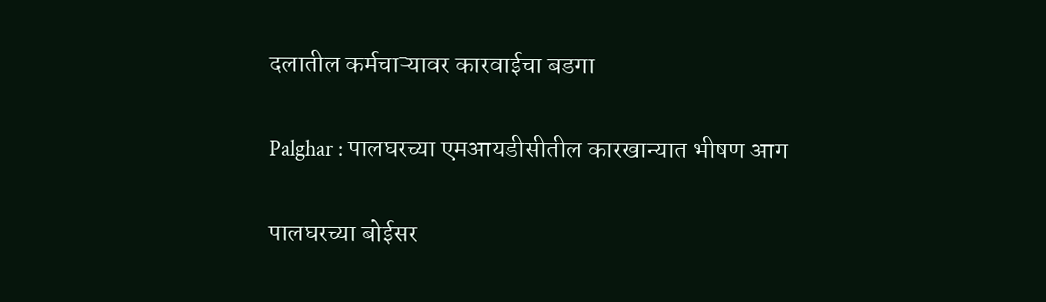दलातील कर्मचाऱ्यावर कारवाईचा बडगा

Palghar : पालघरच्या एमआयडीसीतील कारखान्यात भीषण आग

पालघरच्या बोईसर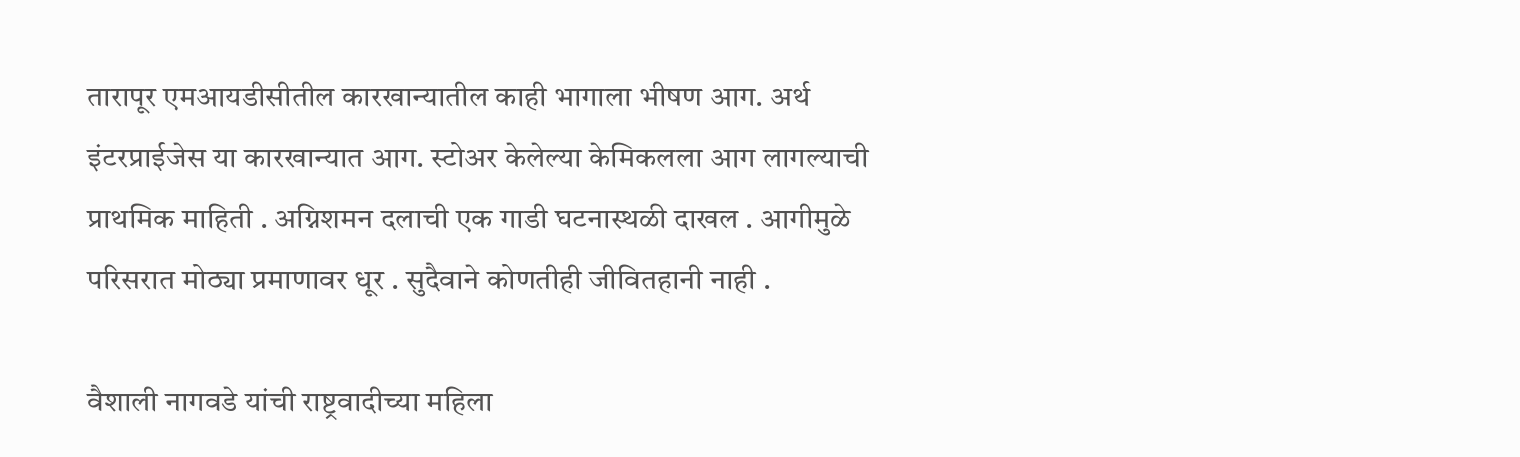तारापूर एमआयडीसीतील कारखान्यातील काही भागाला भीषण आग. अर्थ इंटरप्राईजेस या कारखान्यात आग. स्टोअर केलेल्या केमिकलला आग लागल्याची प्राथमिक माहिती . अग्निशमन दलाची एक गाडी घटनास्थळी दाखल . आगीमुळे परिसरात मोठ्या प्रमाणावर धूर . सुदैवाने कोणतीही जीवितहानी नाही .

वैशाली नागवडे यांची राष्ट्रवादीच्या महिला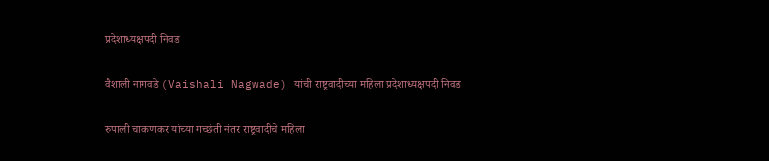प्रदेशाध्यक्षपदी निवड

वैशाली नागवडे (Vaishali Nagwade) यांची राष्ट्रवादीच्या महिला प्रदेशाध्यक्षपदी निवड

रुपाली चाकणकर यांच्या गच्छंती नंतर राष्ट्रवादीचे महिला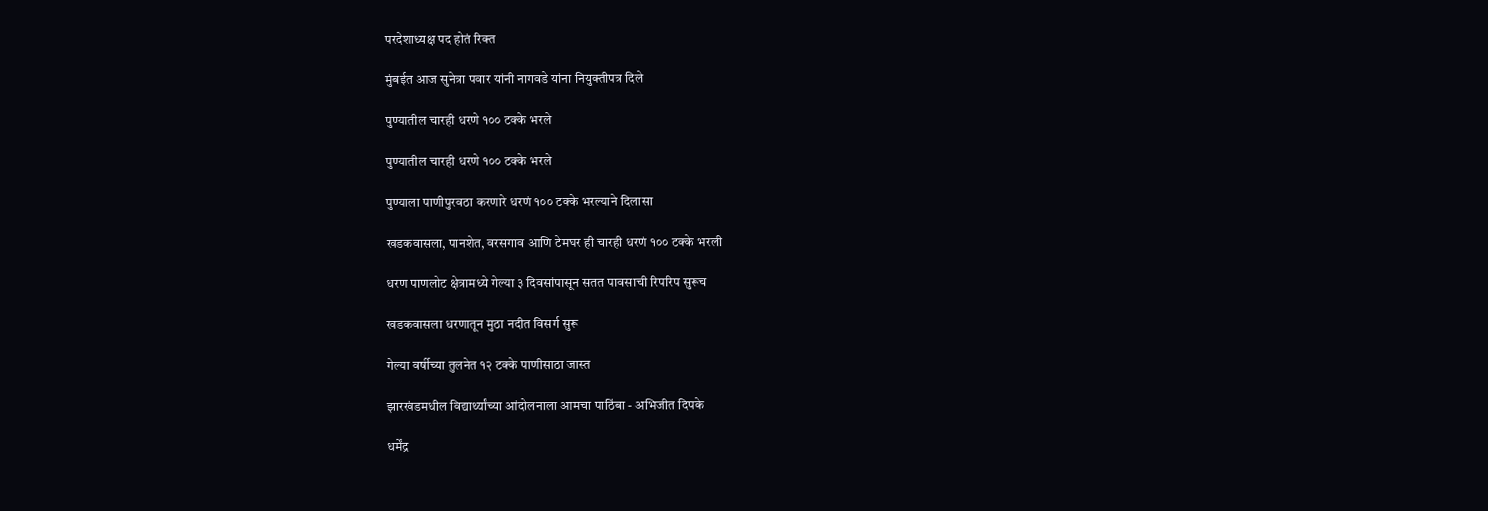परदेशाध्यक्ष पद होतं रिक्त

मुंबईत आज सुनेत्रा पवार यांनी नागवडे यांना नियुक्तीपत्र दिले

पुण्यातील चारही धरणे १०० टक्के भरले

पुण्यातील चारही धरणे १०० टक्के भरले

पुण्याला पाणीपुरवठा करणारे धरणं १०० टक्के भरल्याने दिलासा

खडकवासला, पानशेत, वरसगाव आणि टेमघर ही चारही धरणं १०० टक्के भरली

धरण पाणलोट क्षेत्रामध्ये गेल्या ३ दिवसांपासून सतत पावसाची रिपरिप सुरूच

खडकवासला धरणातून मुठा नदीत विसर्ग सुरू

गेल्या वर्षीच्या तुलनेत १२ टक्के पाणीसाठा जास्त

झारखंडमधील विद्यार्थ्यांच्या आंदोलनाला आमचा पाठिंबा - अभिजीत दिपके

धर्मेंद्र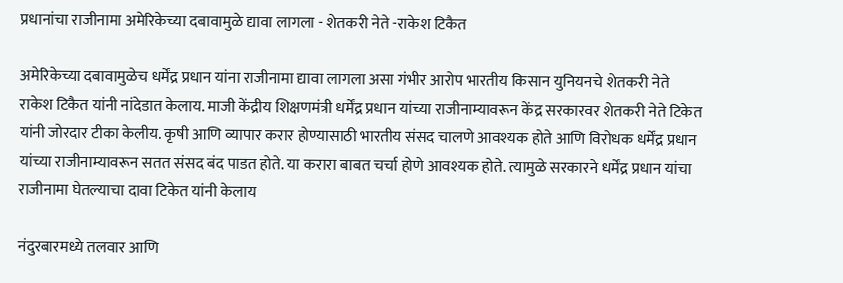प्रधानांचा राजीनामा अमेरिकेच्या दबावामुळे द्यावा लागला - शेतकरी नेते -राकेश टिकैत

अमेरिकेच्या दबावामुळेच धर्मेंद्र प्रधान यांना राजीनामा द्यावा लागला असा गंभीर आरोप भारतीय किसान युनियनचे शेतकरी नेते राकेश टिकैत यांनी नांदेडात केलाय. माजी केंद्रीय शिक्षणमंत्री धर्मेंद्र प्रधान यांच्या राजीनाम्यावरून केंद्र सरकारवर शेतकरी नेते टिकेत यांनी जोरदार टीका केलीय. कृषी आणि व्यापार करार होण्यासाठी भारतीय संसद चालणे आवश्यक होते आणि विरोधक धर्मेंद्र प्रधान यांच्या राजीनाम्यावरून सतत संसद बंद पाडत होते. या करारा बाबत चर्चा होणे आवश्यक होते. त्यामुळे सरकारने धर्मेंद्र प्रधान यांचा राजीनामा घेतल्याचा दावा टिकेत यांनी केलाय

नंदुरबारमध्ये तलवार आणि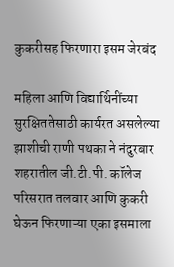कुकरीसह फिरणारा इसम जेरबंद

महिला आणि विद्यार्थिनींच्या सुरक्षिततेसाठी कार्यरत असलेल्या झाशीची राणी पथका ने नंदुरबार शहरातील जी.टी.पी. कॉलेज परिसरात तलवार आणि कुकरी घेऊन फिरणाऱ्या एका इसमाला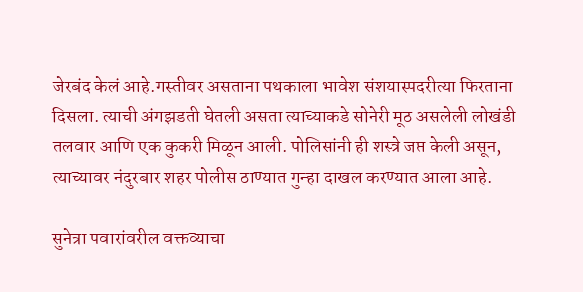जेरबंद केलं आहे.गस्तीवर असताना पथकाला भावेश संशयास्पदरीत्या फिरताना दिसला. त्याची अंगझडती घेतली असता त्याच्याकडे सोनेरी मूठ असलेली लोखंडी तलवार आणि एक कुकरी मिळून आली. पोलिसांनी ही शस्त्रे जप्त केली असून, त्याच्यावर नंदुरबार शहर पोलीस ठाण्यात गुन्हा दाखल करण्यात आला आहे.

सुनेत्रा पवारांवरील वक्तव्याचा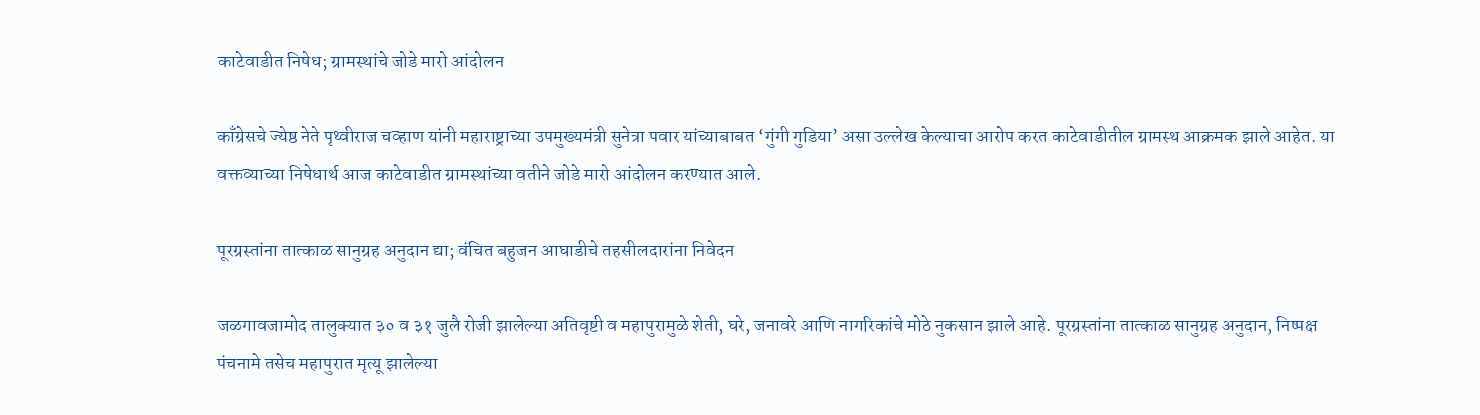काटेवाडीत निषेध; ग्रामस्थांचे जोडे मारो आंदोलन

काँग्रेसचे ज्येष्ठ नेते पृथ्वीराज चव्हाण यांनी महाराष्ट्राच्या उपमुख्यमंत्री सुनेत्रा पवार यांच्याबाबत ‘गुंगी गुडिया’ असा उल्लेख केल्याचा आरोप करत काटेवाडीतील ग्रामस्थ आक्रमक झाले आहेत. या वक्तव्याच्या निषेधार्थ आज काटेवाडीत ग्रामस्थांच्या वतीने जोडे मारो आंदोलन करण्यात आले.

पूरग्रस्तांना तात्काळ सानुग्रह अनुदान द्या; वंचित बहुजन आघाडीचे तहसीलदारांना निवेदन

जळगावजामोद तालुक्यात ३० व ३१ जुलै रोजी झालेल्या अतिवृष्टी व महापुरामुळे शेती, घरे, जनावरे आणि नागरिकांचे मोठे नुकसान झाले आहे. पूरग्रस्तांना तात्काळ सानुग्रह अनुदान, निष्पक्ष पंचनामे तसेच महापुरात मृत्यू झालेल्या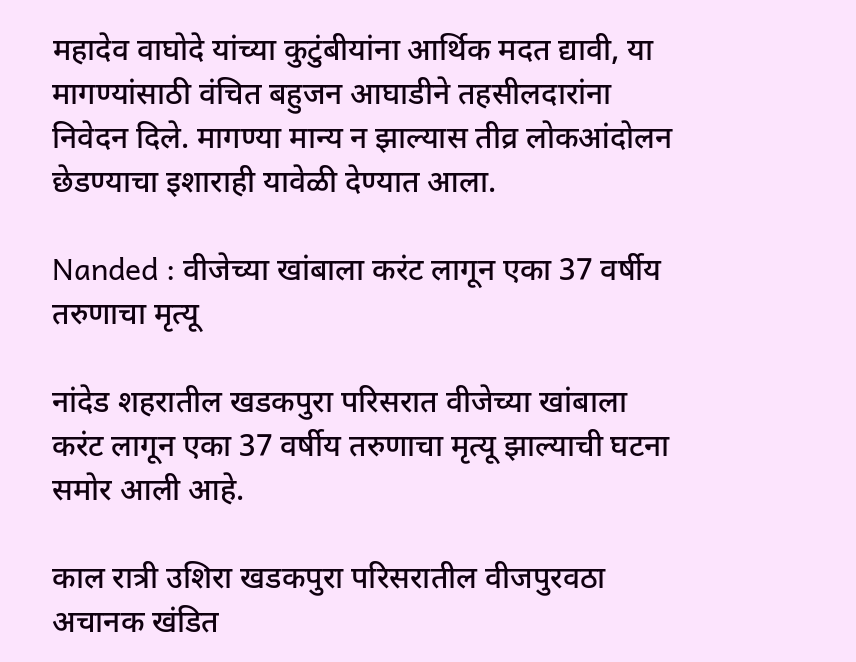महादेव वाघोदे यांच्या कुटुंबीयांना आर्थिक मदत द्यावी, या मागण्यांसाठी वंचित बहुजन आघाडीने तहसीलदारांना निवेदन दिले. मागण्या मान्य न झाल्यास तीव्र लोकआंदोलन छेडण्याचा इशाराही यावेळी देण्यात आला.

Nanded : वीजेच्या खांबाला करंट लागून एका 37 वर्षीय तरुणाचा मृत्यू

नांदेड शहरातील खडकपुरा परिसरात वीजेच्या खांबाला करंट लागून एका 37 वर्षीय तरुणाचा मृत्यू झाल्याची घटना समोर आली आहे.

काल रात्री उशिरा खडकपुरा परिसरातील वीजपुरवठा अचानक खंडित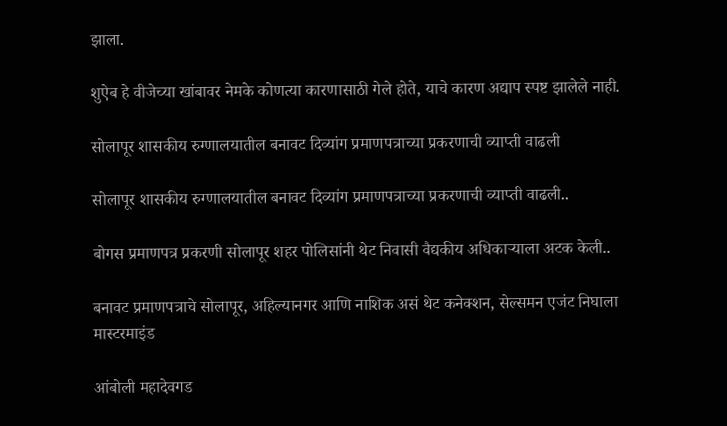झाला.

शुऐब हे वीजेच्या खांबावर नेमके कोणत्या कारणासाठी गेले होते, याचे कारण अद्याप स्पष्ट झालेले नाही.

सोलापूर शासकीय रुग्णालयातील बनावट दिव्यांग प्रमाणपत्राच्या प्रकरणाची व्याप्ती वाढली

सोलापूर शासकीय रुग्णालयातील बनावट दिव्यांग प्रमाणपत्राच्या प्रकरणाची व्याप्ती वाढली..

बोगस प्रमाणपत्र प्रकरणी सोलापूर शहर पोलिसांनी थेट निवासी वैद्यकीय अधिकाऱ्याला अटक केली..

बनावट प्रमाणपत्राचे सोलापूर, अहिल्यानगर आणि नाशिक असं थेट कनेक्शन, सेल्समन एजंट निघाला मास्टरमाइंड

आंबोली महादेवगड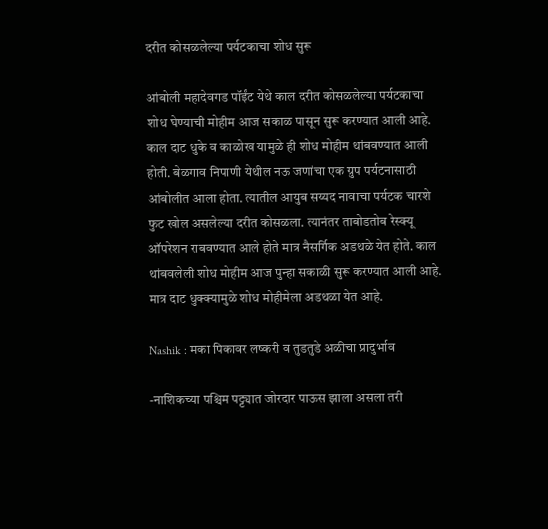दरीत कोसळलेल्या पर्यटकाचा शोध सुरू

आंबोली महादेवगड पॉईंट येथे काल दरीत कोसळलेल्या पर्यटकाचा शोध घेण्याची मोहीम आज सकाळ पासून सुरू करण्यात आली आहे. काल दाट धुके व काळोख यामुळे ही शोध मोहीम थांबवण्यात आली होती. बेळगाव निपाणी येथील नऊ जणांचा एक ग्रुप पर्यटनासाठी आंबोलीत आला होता. त्यातील आयुब सय्यद नावाचा पर्यटक चारशे फुट खोल असलेल्या दरीत कोसळला. त्यानंतर ताबोडतोब रेस्क्यू ऑपरेशन राबवण्यात आले होते मात्र नैसर्गिक अडथळे येत होते. काल थांबवलेली शोध मोहीम आज पुन्हा सकाळी सुरू करण्यात आली आहे. मात्र दाट धुक्क्यामुळे शोध मोहीमेला अडथळा येत आहे.

Nashik : मका पिकावर लष्करी व तुडतुडे अळीचा प्रादुर्भाव

-नाशिकच्या पश्चिम पट्ट्यात जोरदार पाऊस झाला असला तरी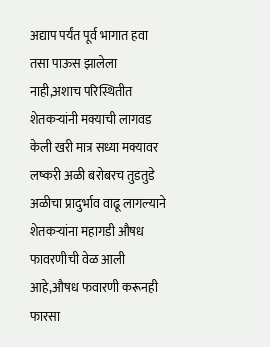अद्याप पर्यंत पूर्व भागात हवा तसा पाऊस झालेला नाही,अशाच परिस्थितीत शेतकऱ्यांनी मक्याची लागवड केली खरी मात्र सध्या मक्यावर लष्करी अळी बरोबरच तुडतुडे अळीचा प्रादुर्भाव वाढू लागल्याने शेतकऱ्यांना महागडी औषध फावरणीची वेळ आली आहे,औषध फवारणी करूनही फारसा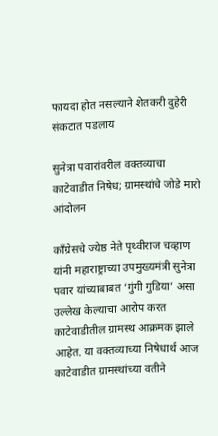फायदा होत नसल्याने शेतकरी दुहेरी संकटात पडलाय

सुनेत्रा पवारांवरील वक्तव्याचा काटेवाडीत निषेध; ग्रामस्थांचे जोडे मारो आंदोलन

काँग्रेसचे ज्येष्ठ नेते पृथ्वीराज चव्हाण यांनी महाराष्ट्राच्या उपमुख्यमंत्री सुनेत्रा पवार यांच्याबाबत ‘गुंगी गुडिया’ असा उल्लेख केल्याचा आरोप करत काटेवाडीतील ग्रामस्थ आक्रमक झाले आहेत. या वक्तव्याच्या निषेधार्थ आज काटेवाडीत ग्रामस्थांच्या वतीने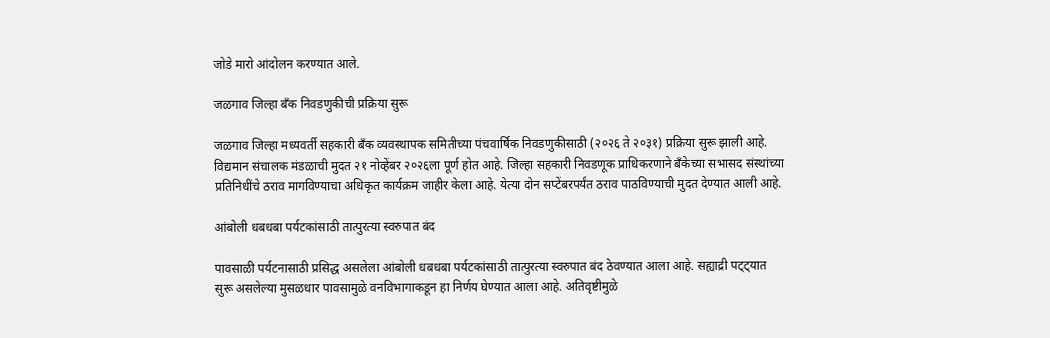जोडे मारो आंदोलन करण्यात आले.

जळगाव जिल्हा बँक निवडणुकीची प्रक्रिया सुरू

जळगाव जिल्हा मध्यवर्ती सहकारी बँक व्यवस्थापक समितीच्या पंचवार्षिक निवडणुकीसाठी (२०२६ ते २०३१) प्रक्रिया सुरू झाली आहे. विद्यमान संचालक मंडळाची मुदत २१ नोव्हेंबर २०२६ला पूर्ण होत आहे. जिल्हा सहकारी निवडणूक प्राधिकरणाने बँकेच्या सभासद संस्थांच्या प्रतिनिधींचे ठराव मागविण्याचा अधिकृत कार्यक्रम जाहीर केला आहे. येत्या दोन सप्टेंबरपर्यंत ठराव पाठविण्याची मुदत देण्यात आली आहे.

आंबोली धबधबा पर्यटकांसाठी तात्पुरत्या स्वरुपात बंद

पावसाळी पर्यटनासाठी प्रसिद्ध असलेला आंबोली धबधबा पर्यटकांसाठी तात्पुरत्या स्वरुपात बंद ठेवण्यात आला आहे. सह्याद्री पट्ट्यात सुरू असलेल्या मुसळधार पावसामुळे वनविभागाकडून हा निर्णय घेण्यात आला आहे. अतिवृष्टीमुळे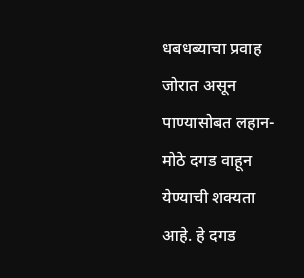धबधब्याचा प्रवाह जोरात असून पाण्यासोबत लहान-मोठे दगड वाहून येण्याची शक्यता आहे. हे दगड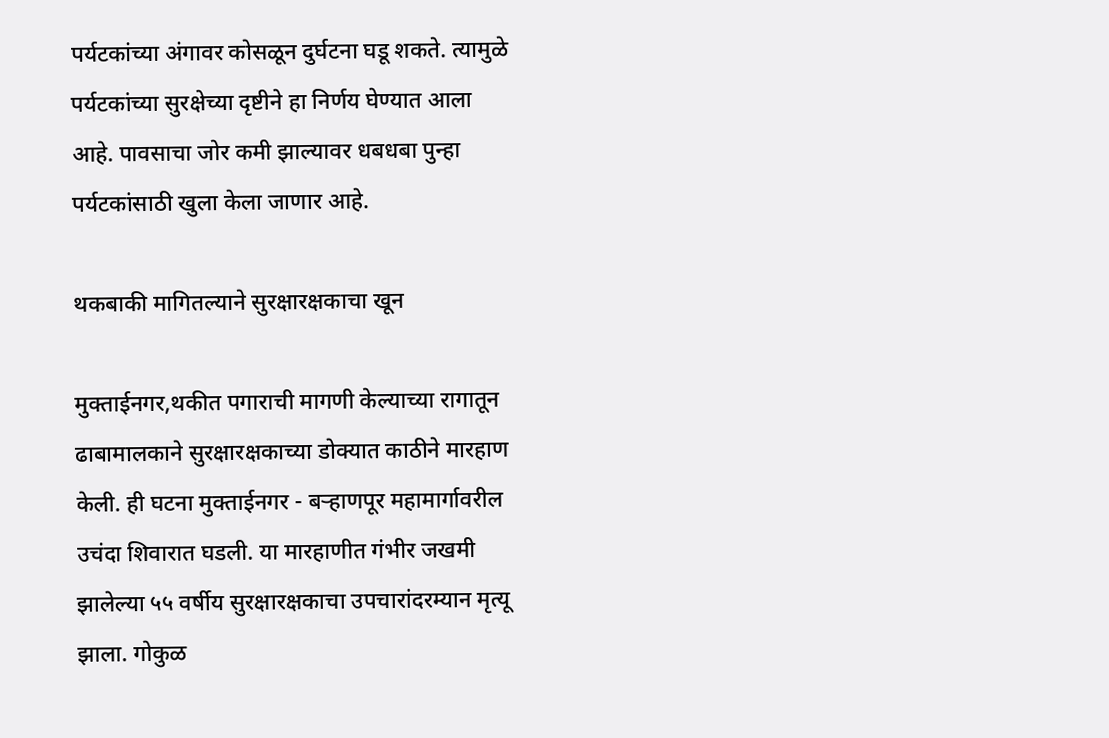पर्यटकांच्या अंगावर कोसळून दुर्घटना घडू शकते. त्यामुळे पर्यटकांच्या सुरक्षेच्या दृष्टीने हा निर्णय घेण्यात आला आहे. पावसाचा जोर कमी झाल्यावर धबधबा पुन्हा पर्यटकांसाठी खुला केला जाणार आहे.

थकबाकी मागितल्याने सुरक्षारक्षकाचा खून

मुक्ताईनगर,थकीत पगाराची मागणी केल्याच्या रागातून ढाबामालकाने सुरक्षारक्षकाच्या डोक्यात काठीने मारहाण केली. ही घटना मुक्ताईनगर - बऱ्हाणपूर महामार्गावरील उचंदा शिवारात घडली. या मारहाणीत गंभीर जखमी झालेल्या ५५ वर्षीय सुरक्षारक्षकाचा उपचारांदरम्यान मृत्यू झाला. गोकुळ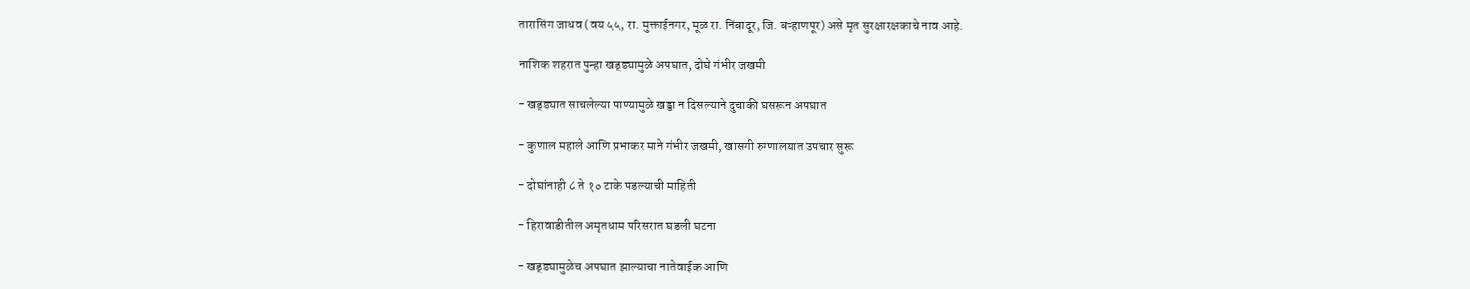तारासिंग जाधव (वय ५५, रा. मुक्ताईनगर, मूळ रा. निंबादूर, जि. बऱ्हाणपूर) असे मृत सुरक्षारक्षकाचे नाव आहे.

नाशिक शहरात पुन्हा खड्ड्यामुळे अपघात, दोघे गंभीर जखमी

- खड्ड्यात साचलेल्या पाण्यामुळे खड्डा न दिसल्याने दुचाकी घसरून अपघात

- कुणाल महाले आणि प्रभाकर माने गंभीर जखमी, खासगी रुग्णालयात उपचार सुरू

- दोघांनाही ८ ते १० टाके पडल्याची माहिती

- हिरावाडीतील अमृतधाम परिसरात घडली घटना

- खड्ड्यामुळेच अपघात झाल्याचा नातेवाईक आणि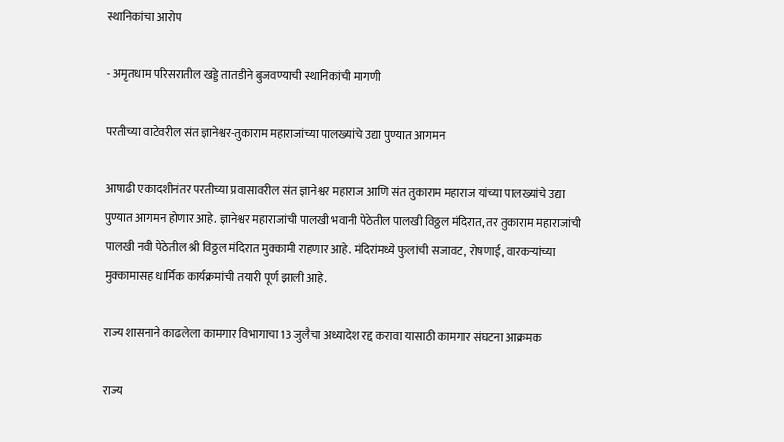स्थानिकांचा आरोप

- अमृतधाम परिसरातील खड्डे तातडीने बुजवण्याची स्थानिकांची मागणी

परतीच्या वाटेवरील संत ज्ञानेश्वर-तुकाराम महाराजांच्या पालख्यांचे उद्या पुण्यात आगमन

आषाढी एकादशीनंतर परतीच्या प्रवासावरील संत ज्ञानेश्वर महाराज आणि संत तुकाराम महाराज यांच्या पालख्यांचे उद्या पुण्यात आगमन होणार आहे. ज्ञानेश्वर महाराजांची पालखी भवानी पेठेतील पालखी विठ्ठल मंदिरात, तर तुकाराम महाराजांची पालखी नवी पेठेतील श्री विठ्ठल मंदिरात मुक्कामी राहणार आहे. मंदिरांमध्ये फुलांची सजावट, रोषणाई, वारकऱ्यांच्या मुक्कामासह धार्मिक कार्यक्रमांची तयारी पूर्ण झाली आहे.

राज्य शासनाने काढलेला कामगार विभागाचा 13 जुलैचा अध्यादेश रद्द करावा यासाठी कामगार संघटना आक्रमक

राज्य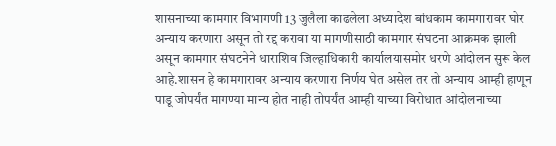शासनाच्या कामगार विभागणी 13 जुलैला काढलेला अध्यादेश बांधकाम कामगारावर घोर अन्याय करणारा असून तो रद्द करावा या मागणीसाठी कामगार संघटना आक्रमक झाली असून कामगार संघटनेने धाराशिव जिल्हाधिकारी कार्यालयासमोर धरणे आंदोलन सुरू केल आहे.शासन हे कामगारावर अन्याय करणारा निर्णय घेत असेल तर तो अन्याय आम्ही हाणून पाडू जोपर्यंत मागण्या मान्य होत नाही तोपर्यंत आम्ही याच्या विरोधात आंदोलनाच्या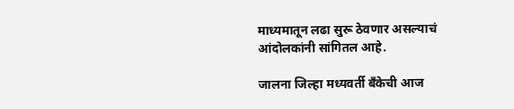माध्यमातून लढा सुरू ठेवणार असल्याचं आंदोलकांनी सांगितल आहे.

जालना जिल्हा मध्यवर्ती बँकेची आज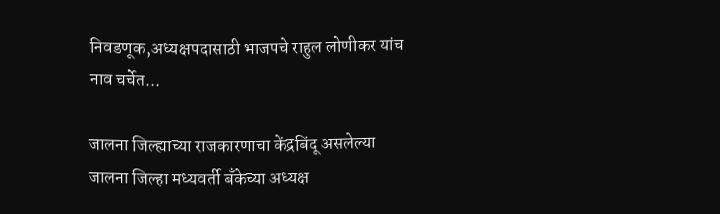निवडणूक,अध्यक्षपदासाठी भाजपचे राहुल लोणीकर यांच नाव चर्चेत...

जालना जिल्ह्याच्या राजकारणाचा केंद्रबिंदू असलेल्या जालना जिल्हा मध्यवर्ती बँकेच्या अध्यक्ष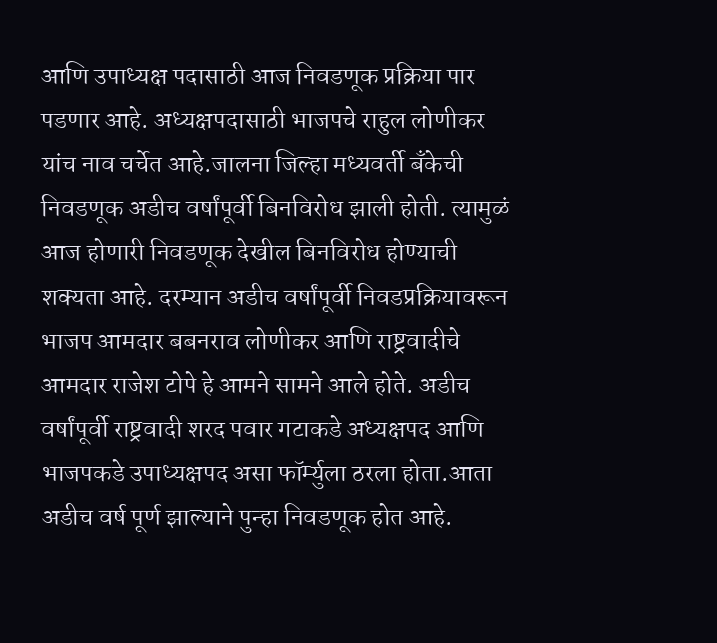आणि उपाध्यक्ष पदासाठी आज निवडणूक प्रक्रिया पार पडणार आहे. अध्यक्षपदासाठी भाजपचे राहुल लोणीकर यांच नाव चर्चेत आहे.जालना जिल्हा मध्यवर्ती बँकेची निवडणूक अडीच वर्षांपूर्वी बिनविरोध झाली होती. त्यामुळं आज होणारी निवडणूक देखील बिनविरोध होण्याची शक्यता आहे. दरम्यान अडीच वर्षांपूर्वी निवडप्रक्रियावरून भाजप आमदार बबनराव लोणीकर आणि राष्ट्रवादीचे आमदार राजेश टोपे हे आमने सामने आले होते. अडीच वर्षांपूर्वी राष्ट्रवादी शरद पवार गटाकडे अध्यक्षपद आणि भाजपकडे उपाध्यक्षपद असा फॉर्म्युला ठरला होता.आता अडीच वर्ष पूर्ण झाल्याने पुन्हा निवडणूक होत आहे.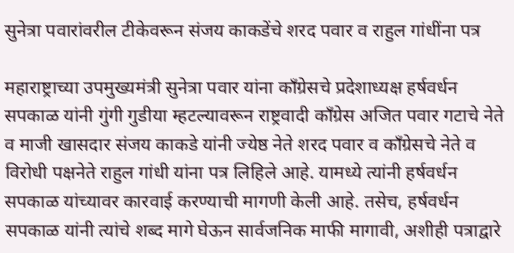सुनेत्रा पवारांवरील टीकेवरून संजय काकडेंचे शरद पवार व राहुल गांधींना पत्र

महाराष्ट्राच्या उपमुख्यमंत्री सुनेत्रा पवार यांना काँग्रेसचे प्रदेशाध्यक्ष हर्षवर्धन सपकाळ यांनी गुंगी गुडीया म्हटल्यावरून राष्ट्रवादी काँग्रेस अजित पवार गटाचे नेते व माजी खासदार संजय काकडे यांनी ज्येष्ठ नेते शरद पवार व काँग्रेसचे नेते व विरोधी पक्षनेते राहुल गांधी यांना पत्र लिहिले आहे. यामध्ये त्यांनी हर्षवर्धन सपकाळ यांच्यावर कारवाई करण्याची मागणी केली आहे. तसेच, हर्षवर्धन सपकाळ यांनी त्यांचे शब्द मागे घेऊन सार्वजनिक माफी मागावी, अशीही पत्राद्वारे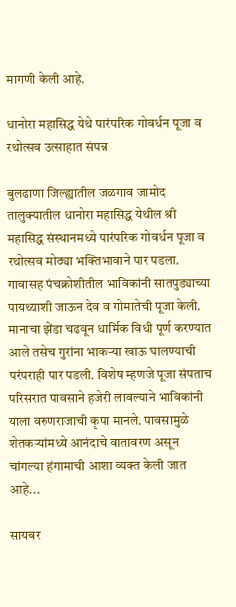मागणी केली आहे.

धानोरा महासिद्ध येथे पारंपरिक गोवर्धन पूजा व रथोत्सव उत्साहात संपन्न

बुलढाणा जिल्ह्यातील जळगाव जामोद तालुक्यातील धानोरा महासिद्ध येथील श्री महासिद्ध संस्थानमध्ये पारंपरिक गोवर्धन पूजा व रथोत्सव मोठ्या भक्तिभावाने पार पडला. गावासह पंचक्रोशीतील भाविकांनी सातपुड्याच्या पायथ्याशी जाऊन देव व गोमातेची पूजा केली. मानाचा झेंडा चढवून धार्मिक विधी पूर्ण करण्यात आले तसेच गुरांना भाकऱ्या खाऊ घालण्याची परंपराही पार पडली. विशेष म्हणजे पूजा संपताच परिसरात पावसाने हजेरी लावल्याने भाविकांनी याला वरुणराजाची कृपा मानले. पावसामुळे शेतकऱ्यांमध्ये आनंदाचे वातावरण असून चांगल्या हंगामाची आशा व्यक्त केली जात आहे...

सायबर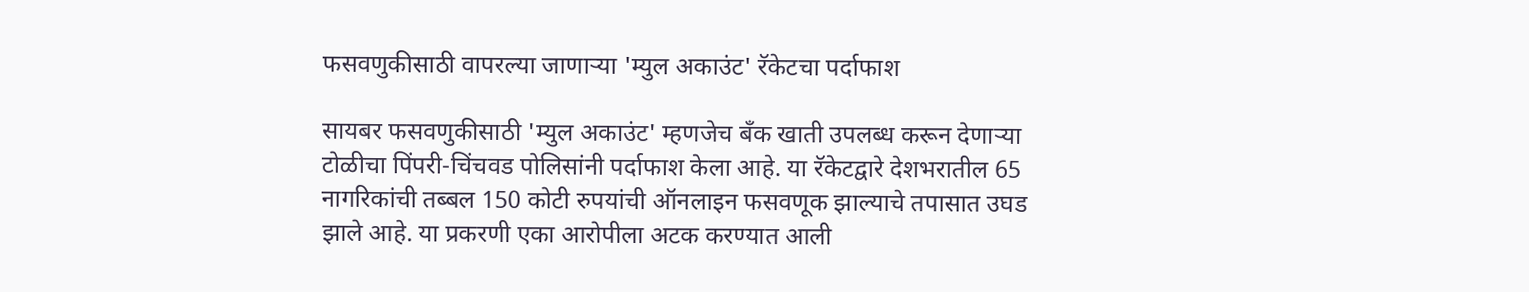फसवणुकीसाठी वापरल्या जाणाऱ्या 'म्युल अकाउंट' रॅकेटचा पर्दाफाश

सायबर फसवणुकीसाठी 'म्युल अकाउंट' म्हणजेच बँक खाती उपलब्ध करून देणाऱ्या टोळीचा पिंपरी-चिंचवड पोलिसांनी पर्दाफाश केला आहे. या रॅकेटद्वारे देशभरातील 65 नागरिकांची तब्बल 150 कोटी रुपयांची ऑनलाइन फसवणूक झाल्याचे तपासात उघड झाले आहे. या प्रकरणी एका आरोपीला अटक करण्यात आली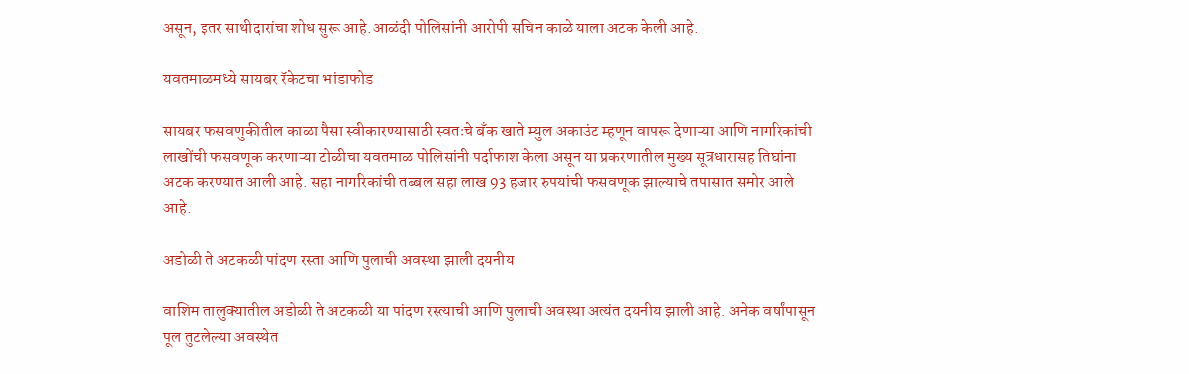असून, इतर साथीदारांचा शोध सुरू आहे.आळंदी पोलिसांनी आरोपी सचिन काळे याला अटक केली आहे.

यवतमाळमध्ये सायबर रॅकेटचा भांडाफोड

सायबर फसवणुकीतील काळा पैसा स्वीकारण्यासाठी स्वतःचे बँक खाते म्युल अकाउंट म्हणून वापरू देणाऱ्या आणि नागरिकांची लाखोंची फसवणूक करणाऱ्या टोळीचा यवतमाळ पोलिसांनी पर्दाफाश केला असून या प्रकरणातील मुख्य सूत्रधारासह तिघांना अटक करण्यात आली आहे. सहा नागरिकांची तब्बल सहा लाख 93 हजार रुपयांची फसवणूक झाल्याचे तपासात समोर आले आहे.

अडोळी ते अटकळी पांदण रस्ता आणि पुलाची अवस्था झाली दयनीय

वाशिम तालुक्यातील अडोळी ते अटकळी या पांदण रस्त्याची आणि पुलाची अवस्था अत्यंत दयनीय झाली आहे. अनेक वर्षांपासून पूल तुटलेल्या अवस्थेत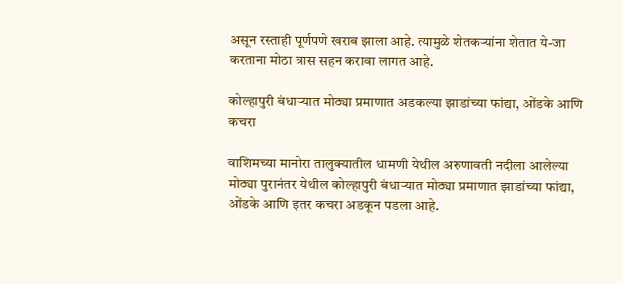असून रस्ताही पूर्णपणे खराब झाला आहे. त्यामुळे शेतकऱ्यांना शेतात ये-जा करताना मोठा त्रास सहन करावा लागत आहे.

कोल्हापुरी बंधाऱ्यात मोठ्या प्रमाणात अडकल्या झाडांच्या फांद्या, ओंडके आणि कचरा

वाशिमच्या मानोरा तालुक्यातील धामणी येथील अरुणावती नदीला आलेल्या मोठ्या पुरानंतर येथील कोल्हापुरी बंधाऱ्यात मोठ्या प्रमाणात झाडांच्या फांद्या, ओंडके आणि इतर कचरा अडकून पडला आहे.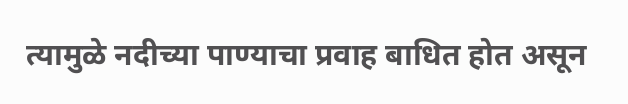त्यामुळे नदीच्या पाण्याचा प्रवाह बाधित होत असून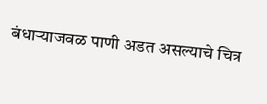बंधाऱ्याजवळ पाणी अडत असल्याचे चित्र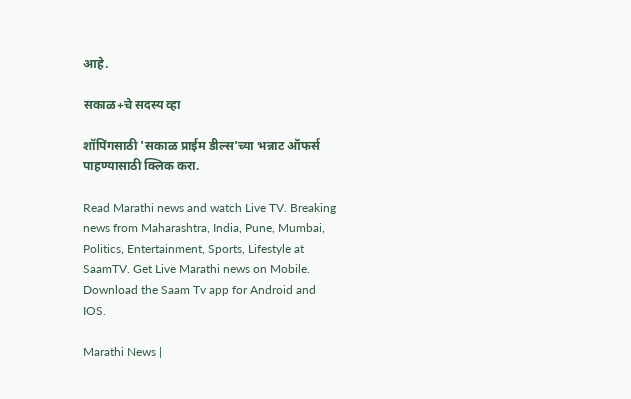आहे.

सकाळ+चे सदस्य व्हा

शॉपिंगसाठी 'सकाळ प्राईम डील्स'च्या भन्नाट ऑफर्स पाहण्यासाठी क्लिक करा.

Read Marathi news and watch Live TV. Breaking news from Maharashtra, India, Pune, Mumbai, Politics, Entertainment, Sports, Lifestyle at SaamTV. Get Live Marathi news on Mobile. Download the Saam Tv app for Android and IOS.

Marathi News |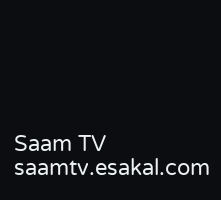Saam TV
saamtv.esakal.com